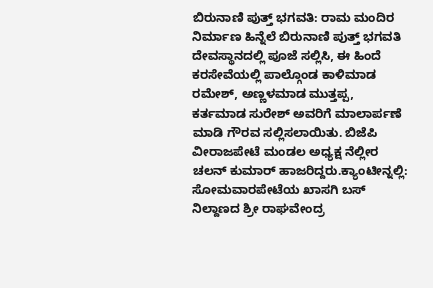ಬಿರುನಾಣಿ ಪುತ್ತ್ ಭಗವತಿ: ರಾಮ ಮಂದಿರ ನಿರ್ಮಾಣ ಹಿನ್ನೆಲೆ ಬಿರುನಾಣಿ ಪುತ್ತ್ ಭಗವತಿ ದೇವಸ್ಥಾನದಲ್ಲಿ ಪೂಜೆ ಸಲ್ಲಿಸಿ, ಈ ಹಿಂದೆ ಕರಸೇವೆಯಲ್ಲಿ ಪಾಲ್ಗೊಂಡ ಕಾಳಿಮಾಡ ರಮೇಶ್, ಅಣ್ಣಳಮಾಡ ಮುತ್ತಪ್ಪ, ಕರ್ತಮಾಡ ಸುರೇಶ್ ಅವರಿಗೆ ಮಾಲಾರ್ಪಣೆ ಮಾಡಿ ಗೌರವ ಸಲ್ಲಿಸಲಾಯಿತು. ಬಿಜೆಪಿ ವೀರಾಜಪೇಟೆ ಮಂಡಲ ಅಧ್ಯಕ್ಷ ನೆಲ್ಲೀರ ಚಲನ್ ಕುಮಾರ್ ಹಾಜರಿದ್ದರು.ಕ್ಯಾಂಟೀನ್ನಲ್ಲಿ: ಸೋಮವಾರಪೇಟೆಯ ಖಾಸಗಿ ಬಸ್ ನಿಲ್ದಾಣದ ಶ್ರೀ ರಾಘವೇಂದ್ರ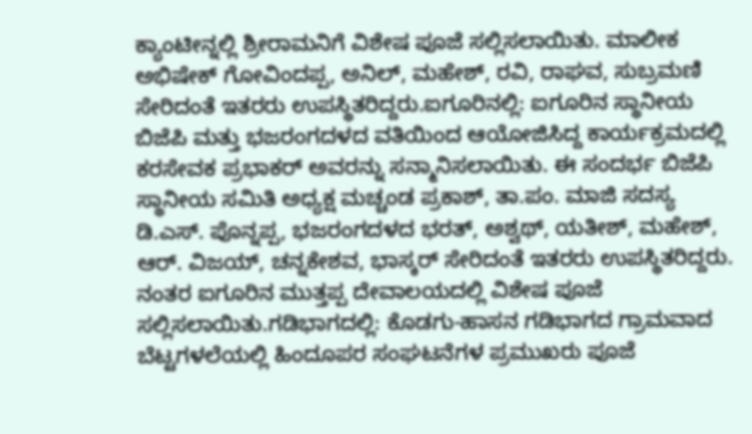ಕ್ಯಾಂಟೀನ್ನಲ್ಲಿ ಶ್ರೀರಾಮನಿಗೆ ವಿಶೇಷ ಪೂಜೆ ಸಲ್ಲಿಸಲಾಯಿತು. ಮಾಲೀಕ ಅಭಿಷೇಕ್ ಗೋವಿಂದಪ್ಪ, ಅನಿಲ್, ಮಹೇಶ್, ರವಿ, ರಾಘವ, ಸುಬ್ರಮಣಿ ಸೇರಿದಂತೆ ಇತರರು ಉಪಸ್ಥಿತರಿದ್ದರು.ಐಗೂರಿನಲ್ಲಿ: ಐಗೂರಿನ ಸ್ಥಾನೀಯ ಬಿಜೆಪಿ ಮತ್ತು ಭಜರಂಗದಳದ ವತಿಯಿಂದ ಆಯೋಜಿಸಿದ್ದ ಕಾರ್ಯಕ್ರಮದಲ್ಲಿ ಕರಸೇವಕ ಪ್ರಭಾಕರ್ ಅವರನ್ನು ಸನ್ಮಾನಿಸಲಾಯಿತು. ಈ ಸಂದರ್ಭ ಬಿಜೆಪಿ ಸ್ಥಾನೀಯ ಸಮಿತಿ ಅಧ್ಯಕ್ಷ ಮಚ್ಚಂಡ ಪ್ರಕಾಶ್, ತಾ.ಪಂ. ಮಾಜಿ ಸದಸ್ಯ ಡಿ.ಎಸ್. ಪೊನ್ನಪ್ಪ, ಭಜರಂಗದಳದ ಭರತ್, ಅಶ್ವಥ್, ಯತೀಶ್, ಮಹೇಶ್, ಆರ್. ವಿಜಯ್, ಚನ್ನಕೇಶವ, ಭಾಸ್ಕರ್ ಸೇರಿದಂತೆ ಇತರರು ಉಪಸ್ಥಿತರಿದ್ದರು. ನಂತರ ಐಗೂರಿನ ಮುತ್ತಪ್ಪ ದೇವಾಲಯದಲ್ಲಿ ವಿಶೇಷ ಪೂಜೆ ಸಲ್ಲಿಸಲಾಯಿತು.ಗಡಿಭಾಗದಲ್ಲಿ: ಕೊಡಗು-ಹಾಸನ ಗಡಿಭಾಗದ ಗ್ರಾಮವಾದ ಬೆಟ್ಟಗಳಲೆಯಲ್ಲಿ ಹಿಂದೂಪರ ಸಂಘಟನೆಗಳ ಪ್ರಮುಖರು ಪೂಜೆ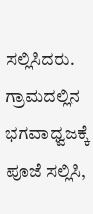ಸಲ್ಲಿಸಿದರು. ಗ್ರಾಮದಲ್ಲಿನ ಭಗವಾಧ್ವಜಕ್ಕೆ ಪೂಜೆ ಸಲ್ಲಿಸಿ,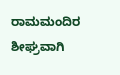ರಾಮಮಂದಿರ ಶೀಘ್ರವಾಗಿ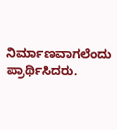ನಿರ್ಮಾಣವಾಗಲೆಂದು ಪ್ರಾರ್ಥಿಸಿದರು.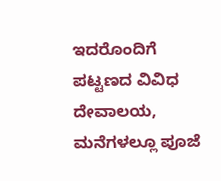ಇದರೊಂದಿಗೆ ಪಟ್ಟಣದ ವಿವಿಧ ದೇವಾಲಯ, ಮನೆಗಳಲ್ಲೂ ಪೂಜೆ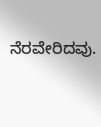ನೆರವೇರಿದವು.